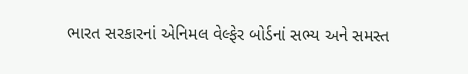ભારત સરકારનાં એનિમલ વેલ્ફેર બોર્ડનાં સભ્ય અને સમસ્ત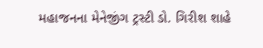મહાજનના મેનેજીંગ ટ્રસ્ટી ડો. ગિરીશ શાહે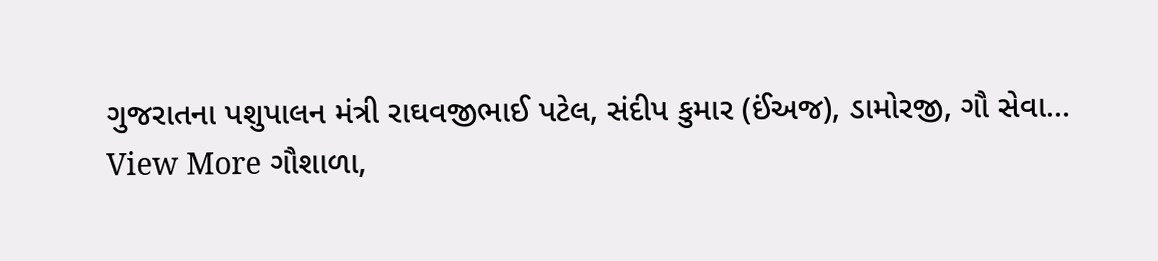ગુજરાતના પશુપાલન મંત્રી રાઘવજીભાઈ પટેલ, સંદીપ કુમાર (ઈંઅજ), ડામોરજી, ગૌ સેવા…
View More ગૌશાળા,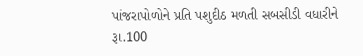પાંજરાપોળોને પ્રતિ પશુદીઠ મળતી સબસીડી વધારીને રૂા.100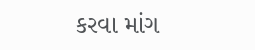કરવા માંગ